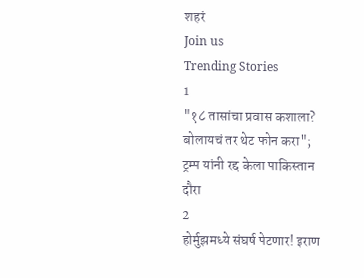शहरं
Join us
Trending Stories
1
"१८ तासांचा प्रवास कशाला? बोलायचं तर थेट फोन करा"; ट्रम्प यांनी रद्द केला पाकिस्तान दौरा
2
होर्मुझमध्ये संघर्ष पेटणार! इराण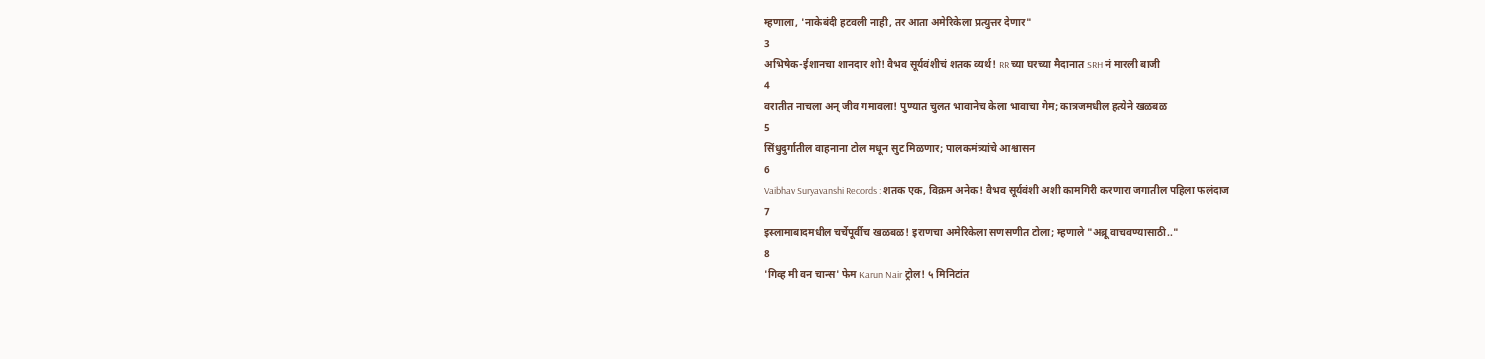म्हणाला, 'नाकेबंदी हटवली नाही, तर आता अमेरिकेला प्रत्युत्तर देणार"
3
अभिषेक-ईशानचा शानदार शो! वैभव सूर्यवंशीचं शतक व्यर्थ! RR च्या घरच्या मैदानात SRH नं मारली बाजी
4
वरातीत नाचला अन् जीव गमावला! पुण्यात चुलत भावानेच केला भावाचा गेम; कात्रजमधील हत्येने खळबळ
5
सिंधुदुर्गातील वाहनाना टोल मधून सुट मिळणार; पालकमंत्र्यांचे आश्वासन
6
Vaibhav Suryavanshi Records : शतक एक, विक्रम अनेक! वैभव सूर्यवंशी अशी कामगिरी करणारा जगातील पहिला फलंदाज
7
इस्लामाबादमधील चर्चेपूर्वीच खळबळ! इराणचा अमेरिकेला सणसणीत टोला; म्हणाले "अब्रू वाचवण्यासाठी.."
8
'गिव्ह मी वन चान्स' फेम Karun Nair ट्रोल! ५ मिनिटांत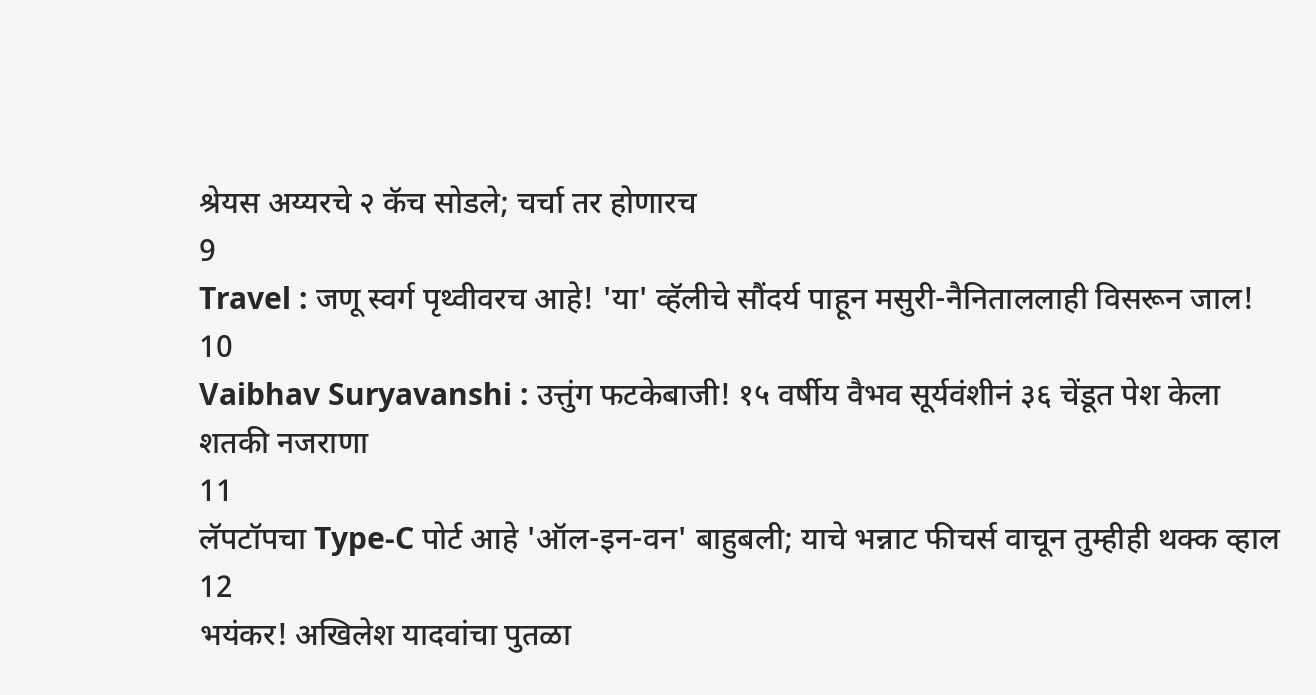श्रेयस अय्यरचे २ कॅच सोडले; चर्चा तर होणारच
9
Travel : जणू स्वर्ग पृथ्वीवरच आहे! 'या' व्हॅलीचे सौंदर्य पाहून मसुरी-नैनिताललाही विसरून जाल!
10
Vaibhav Suryavanshi : उत्तुंग फटकेबाजी! १५ वर्षीय वैभव सूर्यवंशीनं ३६ चेंडूत पेश केला शतकी नजराणा
11
लॅपटॉपचा Type-C पोर्ट आहे 'ऑल-इन-वन' बाहुबली; याचे भन्नाट फीचर्स वाचून तुम्हीही थक्क व्हाल
12
भयंकर! अखिलेश यादवांचा पुतळा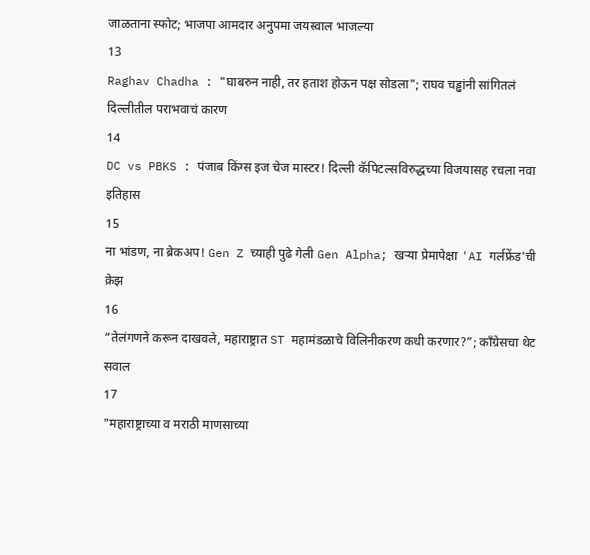जाळताना स्फोट; भाजपा आमदार अनुपमा जयस्वाल भाजल्या
13
Raghav Chadha : "घाबरुन नाही, तर हताश होऊन पक्ष सोडला"; राघव चड्ढांनी सांगितलं दिल्लीतील पराभवाचं कारण
14
DC vs PBKS : पंजाब किंग्स इज चेज मास्टर! दिल्ली कॅपिटल्सविरुद्धच्या विजयासह रचला नवा इतिहास
15
ना भांडण, ना ब्रेकअप! Gen Z च्याही पुढे गेली Gen Alpha; खऱ्या प्रेमापेक्षा 'AI गर्लफ्रेंड'ची क्रेझ
16
“तेलंगणने करून दाखवले, महाराष्ट्रात ST महामंडळाचे विलिनीकरण कधी करणार?”; काँग्रेसचा थेट सवाल
17
"महाराष्ट्राच्या व मराठी माणसाच्या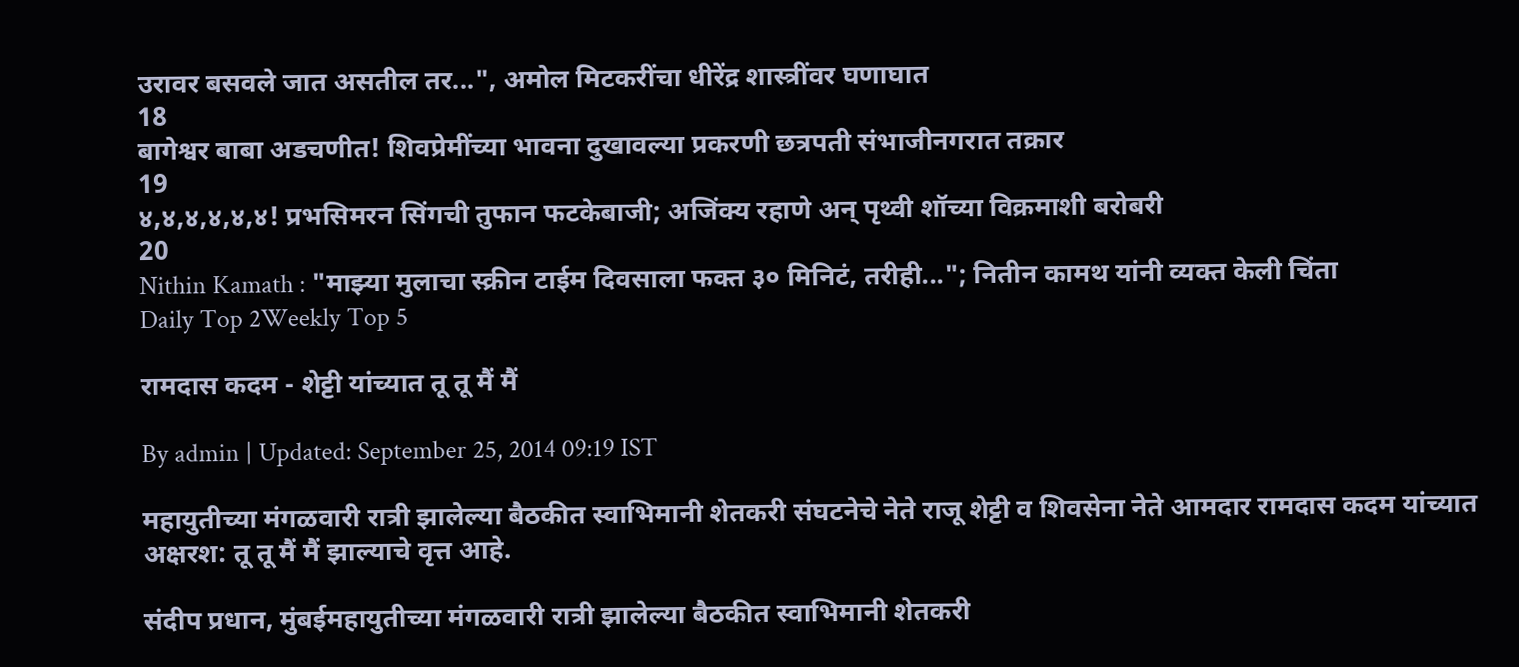उरावर बसवले जात असतील तर...", अमोल मिटकरींचा धीरेंद्र शास्त्रींवर घणाघात
18
बागेश्वर बाबा अडचणीत! शिवप्रेमींच्या भावना दुखावल्या प्रकरणी छत्रपती संभाजीनगरात तक्रार
19
४,४,४,४,४,४! प्रभसिमरन सिंगची तुफान फटकेबाजी; अजिंक्य रहाणे अन् पृथ्वी शॉच्या विक्रमाशी बरोबरी
20
Nithin Kamath : "माझ्या मुलाचा स्क्रीन टाईम दिवसाला फक्त ३० मिनिटं, तरीही..."; नितीन कामथ यांनी व्यक्त केली चिंता
Daily Top 2Weekly Top 5

रामदास कदम - शेट्टी यांच्यात तू तू मैं मैं

By admin | Updated: September 25, 2014 09:19 IST

महायुतीच्या मंगळवारी रात्री झालेल्या बैठकीत स्वाभिमानी शेतकरी संघटनेचे नेते राजू शेट्टी व शिवसेना नेते आमदार रामदास कदम यांच्यात अक्षरश: तू तू मैं मैं झाल्याचे वृत्त आहे.

संदीप प्रधान, मुंबईमहायुतीच्या मंगळवारी रात्री झालेल्या बैठकीत स्वाभिमानी शेतकरी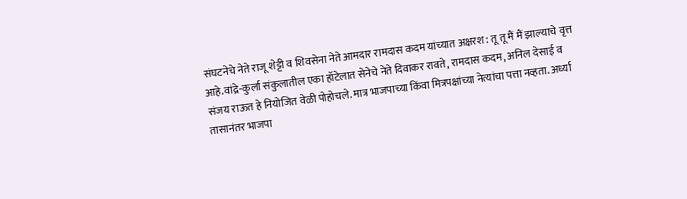संघटनेचे नेते राजू शेट्टी व शिवसेना नेते आमदार रामदास कदम यांच्यात अक्षरश: तू तू मैं मैं झाल्याचे वृत्त आहे.वांद्रे-कुर्ला संकुलातील एका हॉटेलात सेनेचे नेते दिवाकर रावते, रामदास कदम, अनिल देसाई व संजय राऊत हे नियोजित वेळी पोहोचले. मात्र भाजपाच्या किंवा मित्रपक्षांच्या नेत्यांचा पत्ता नव्हता. अर्ध्या तासानंतर भाजपा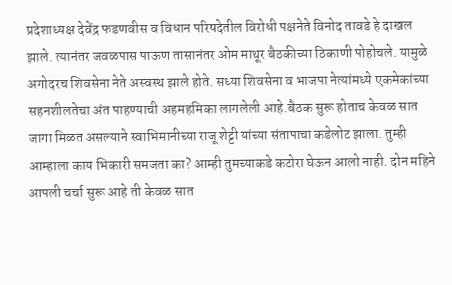प्रदेशाध्यक्ष देवेंद्र फडणवीस व विधान परिषदेतील विरोधी पक्षनेते विनोद तावडे हे दाखल झाले. त्यानंतर जवळपास पाऊण तासानंतर ओम माथूर बैठकीच्या ठिकाणी पोहोचले. यामुळे अगोदरच शिवसेना नेते अस्वस्थ झाले होते. सध्या शिवसेना व भाजपा नेत्यांमध्ये एकमेकांच्या सहनशीलतेचा अंत पाहण्याची अहमहमिका लागलेली आहे.बैठक सुरू होताच केवळ सात जागा मिळत असल्याने स्वाभिमानीच्या राजू शेट्टी यांच्या संतापाचा कडेलोट झाला. तुम्ही आम्हाला काय भिकारी समजता का? आम्ही तुमच्याकडे कटोरा घेऊन आलो नाही. दोन महिने आपली चर्चा सुरू आहे ती केवळ सात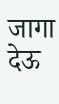जागा देऊ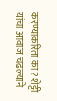करण्याकरिता का? शेट्टी यांचा आवाज चढल्याने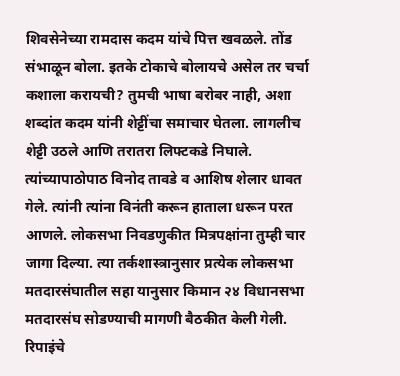शिवसेनेच्या रामदास कदम यांचे पित्त खवळले. तोंड संभाळून बोला. इतके टोकाचे बोलायचे असेल तर चर्चा कशाला करायची? तुमची भाषा बरोबर नाही, अशा शब्दांत कदम यांनी शेट्टींचा समाचार घेतला. लागलीच शेट्टी उठले आणि तरातरा लिफ्टकडे निघाले. त्यांच्यापाठोपाठ विनोद तावडे व आशिष शेलार धावत गेले. त्यांनी त्यांना विनंती करून हाताला धरून परत आणले. लोकसभा निवडणुकीत मित्रपक्षांना तुम्ही चार जागा दिल्या. त्या तर्कशास्त्रानुसार प्रत्येक लोकसभा मतदारसंघातील सहा यानुसार किमान २४ विधानसभा मतदारसंघ सोडण्याची मागणी बैठकीत केली गेली. रिपाइंचे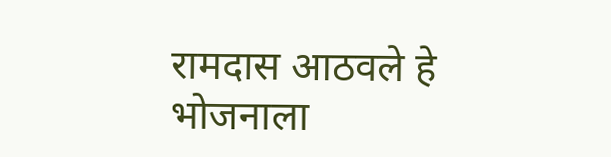रामदास आठवले हे भोजनाला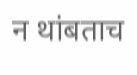न थांबताच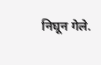निघून गेले.